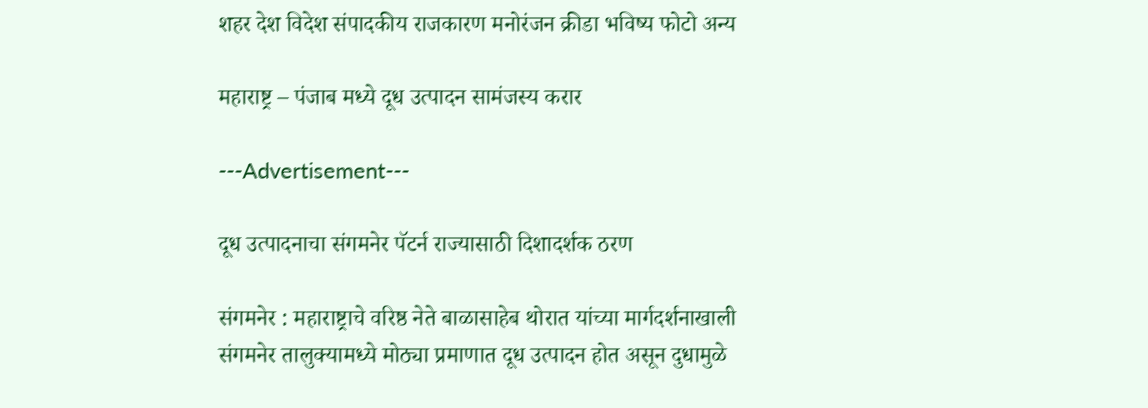शहर देश विदेश संपादकीय राजकारण मनोरंजन क्रीडा भविष्य फोटो अन्य

महाराष्ट्र – पंजाब मध्ये दूध उत्पादन सामंजस्य करार

---Advertisement---

दूध उत्पादनाचा संगमनेर पॅटर्न राज्यासाठी दिशादर्शक ठरण

संगमनेर : महाराष्ट्राचे वरिष्ठ नेते बाळासाहेब थोरात यांच्या मार्गदर्शनाखाली संगमनेर तालुक्यामध्ये मोठ्या प्रमाणात दूध उत्पादन होत असून दुधामुळे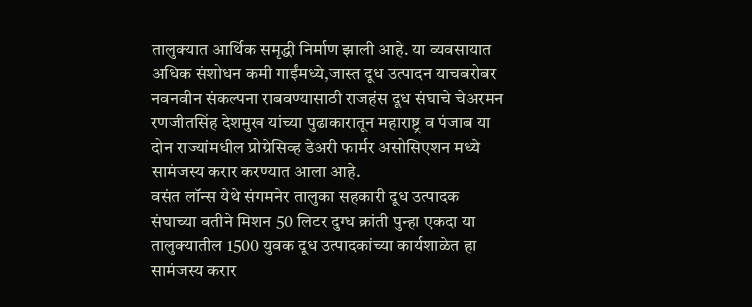तालुक्यात आर्थिक समृद्धी निर्माण झाली आहे. या व्यवसायात अधिक संशोधन कमी गाईंमध्ये,जास्त दूध उत्पादन याचबरोबर नवनवीन संकल्पना राबवण्यासाठी राजहंस दूध संघाचे चेअरमन रणजीतसिंह देशमुख यांच्या पुढाकारातून महाराष्ट्र व पंजाब या दोन राज्यांमधील प्रोग्रेसिव्ह डेअरी फार्मर असोसिएशन मध्ये सामंजस्य करार करण्यात आला आहे.
वसंत लॉन्स येथे संगमनेर तालुका सहकारी दूध उत्पादक संघाच्या वतीने मिशन 50 लिटर दुग्ध क्रांती पुन्हा एकदा या तालुक्यातील 1500 युवक दूध उत्पादकांच्या कार्यशाळेत हा सामंजस्य करार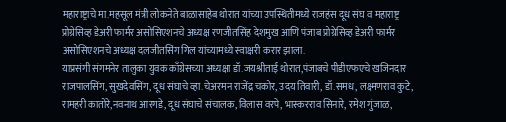महाराष्ट्राचे मा.महसूल मंत्री लोकनेते बाळासाहेब थोरात यांच्या उपस्थितीमध्ये राजहंस दूध संघ व महाराष्ट्र प्रोग्रेसिव्ह डेअरी फार्मर असोसिएशनचे अध्यक्ष रणजीतसिंह देशमुख आणि पंजाब प्रोग्रेसिव्ह डेअरी फार्मर असोसिएशनचे अध्यक्ष दलजीतसिंग गिल यांच्यामध्ये स्वाक्षरी करार झाला.
याप्रसंगी संगमनेर तालुका युवक काँग्रेसच्या अध्यक्षा डॉ.जयश्रीताई थोरात,पंजाबचे पीडीएफएचे खजिनदार राजपालसिंग, सुखदेवसिंग, दूध संघाचे व्हा.चेअरमन राजेंद्र चकोर, उदय तिवारी, डॉ.समध, लक्ष्मणराव कुटे, रामहरी कातोरे,नवनाथ आरगडे, दूध संघाचे संचालक, विलास वरपे, भास्करराव सिनारे, रमेश गुंजाळ,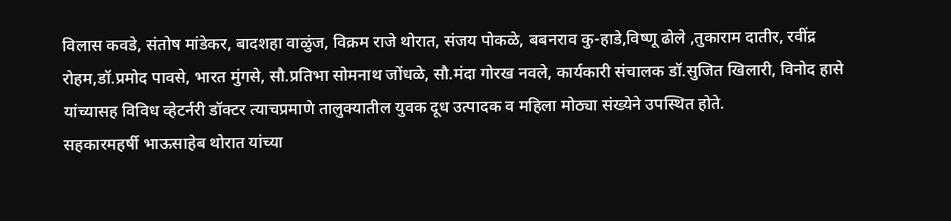विलास कवडे, संतोष मांडेकर, बादशहा वाळुंज, विक्रम राजे थोरात, संजय पोकळे, बबनराव कु-हाडे,विष्णू ढोले ,तुकाराम दातीर, रवींद्र रोहम,डॉ.प्रमोद पावसे, भारत मुंगसे, सौ.प्रतिभा सोमनाथ जोंधळे, सौ.मंदा गोरख नवले, कार्यकारी संचालक डॉ.सुजित खिलारी, विनोद हासे यांच्यासह विविध व्हेटर्नरी डॉक्टर त्याचप्रमाणे तालुक्यातील युवक दूध उत्पादक व महिला मोठ्या संख्येने उपस्थित होते.
सहकारमहर्षी भाऊसाहेब थोरात यांच्या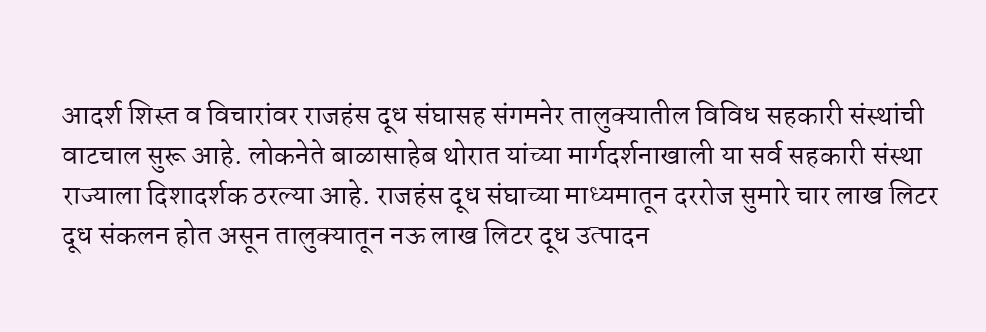आदर्श शिस्त व विचारांवर राजहंस दूध संघासह संगमनेर तालुक्यातील विविध सहकारी संस्थांची वाटचाल सुरू आहे. लोकनेते बाळासाहेब थोरात यांच्या मार्गदर्शनाखाली या सर्व सहकारी संस्था राज्याला दिशादर्शक ठरल्या आहे. राजहंस दूध संघाच्या माध्यमातून दररोज सुमारे चार लाख लिटर दूध संकलन होत असून तालुक्यातून नऊ लाख लिटर दूध उत्पादन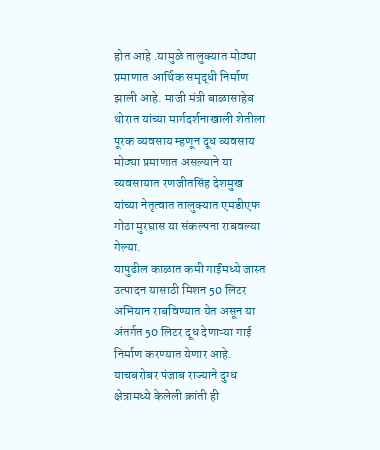होत आहे .यामुळे तालुक्यात मोठ्या प्रमाणात आर्थिक समृद्धी निर्माण झाली आहे. माजी मंत्री बाळासाहेब थोरात यांच्या मार्गदर्शनाखाली शेतीला पूरक व्यवसाय म्हणून दूध व्यवसाय मोठ्या प्रमाणात असल्याने या व्यवसायात रणजीतसिंह देशमुख यांच्या नेतृत्वात तालुक्यात एमडीएफ गोठा मुरघास या संकल्पना राबवल्या गेल्या.
यापुढील काळात कमी गाईंमध्ये जास्त उत्पादन यासाठी मिशन 50 लिटर अभियान राबविण्यात येत असून या अंतर्गत 50 लिटर दूध देणाऱ्या गाई निर्माण करण्यात येणार आहे. याचबरोबर पंजाब राज्याने दुग्ध क्षेत्रामध्ये केलेली क्रांती ही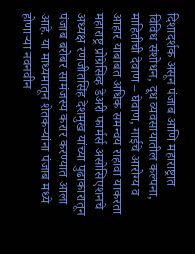दिशादर्शक असून पंजाब आणि महाराष्ट्रात विविध संशोधन, दूध व्यवसायातील कल्पना, माहितीची देवाण – घेवाण, गाईचे आरोग्य व आहार याबाबत अधिक समन्वय राहावा याकरता महाराष्ट्र प्रोग्रेसिव्ह डेअरी फार्मर्स असोसिएशनचे अध्यक्ष रणजीतसिंह देशमुख यांच्या पुढाकारातून पंजाब बरोबर सामंजस्य करार करण्यात आला आहे. या माध्यमातून शेतकऱ्यांना पंजाब मध्ये होणाऱ्या नवनवीन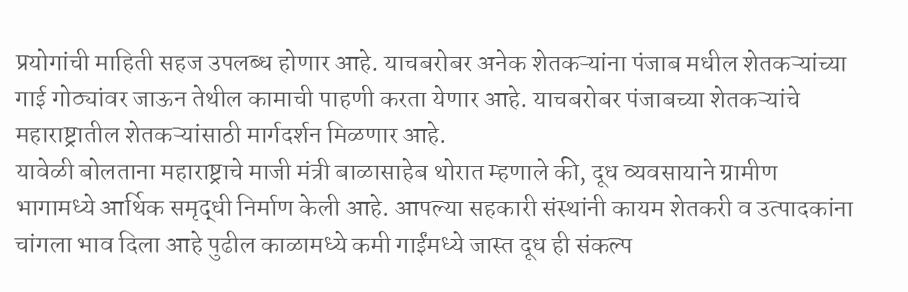प्रयोगांची माहिती सहज उपलब्ध होणार आहे. याचबरोबर अनेक शेतकऱ्यांना पंजाब मधील शेतकऱ्यांच्या गाई गोठ्यांवर जाऊन तेथील कामाची पाहणी करता येणार आहे. याचबरोबर पंजाबच्या शेतकऱ्यांचे महाराष्ट्रातील शेतकऱ्यांसाठी मार्गदर्शन मिळणार आहे.
यावेळी बोलताना महाराष्ट्राचे माजी मंत्री बाळासाहेब थोरात म्हणाले की, दूध व्यवसायाने ग्रामीण भागामध्ये आर्थिक समृद्धी निर्माण केली आहे. आपल्या सहकारी संस्थांनी कायम शेतकरी व उत्पादकांना चांगला भाव दिला आहे पुढील काळामध्ये कमी गाईंमध्ये जास्त दूध ही संकल्प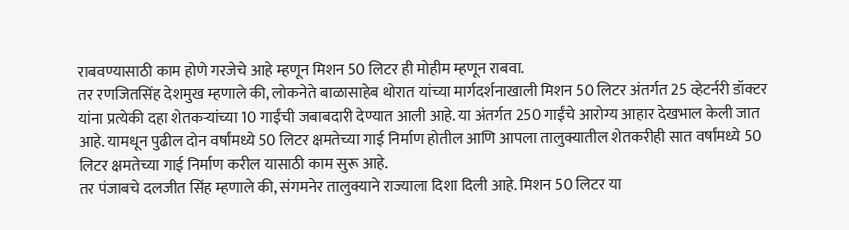राबवण्यासाठी काम होणे गरजेचे आहे म्हणून मिशन 50 लिटर ही मोहीम म्हणून राबवा.
तर रणजितसिंह देशमुख म्हणाले की, लोकनेते बाळासाहेब थोरात यांच्या मार्गदर्शनाखाली मिशन 50 लिटर अंतर्गत 25 व्हेटर्नरी डॉक्टर यांना प्रत्येकी दहा शेतकऱ्यांच्या 10 गाईंची जबाबदारी देण्यात आली आहे. या अंतर्गत 250 गाईंचे आरोग्य आहार देखभाल केली जात आहे. यामधून पुढील दोन वर्षांमध्ये 50 लिटर क्षमतेच्या गाई निर्माण होतील आणि आपला तालुक्यातील शेतकरीही सात वर्षांमध्ये 50 लिटर क्षमतेच्या गाई निर्माण करील यासाठी काम सुरू आहे.
तर पंजाबचे दलजीत सिंह म्हणाले की, संगमनेर तालुक्याने राज्याला दिशा दिली आहे. मिशन 50 लिटर या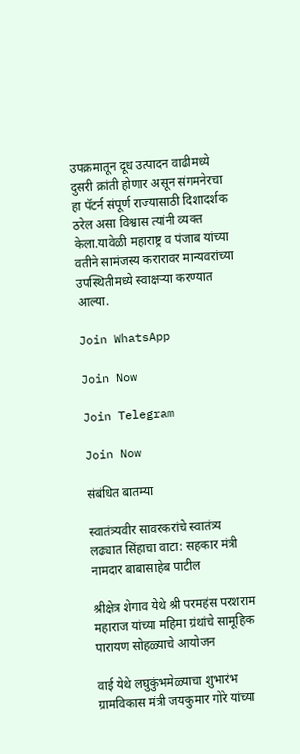उपक्रमातून दूध उत्पादन वाढीमध्ये दुसरी क्रांती होणार असून संगमनेरचा हा पॅटर्न संपूर्ण राज्यासाठी दिशादर्शक ठरेल असा विश्वास त्यांनी व्यक्त केला.यावेळी महाराष्ट्र व पंजाब यांच्या वतीने सामंजस्य करारावर मान्यवरांच्या उपस्थितीमध्ये स्वाक्षऱ्या करण्यात आल्या.

Join WhatsApp

Join Now

Join Telegram

Join Now

संबंधित बातम्या

स्वातंत्र्यवीर सावरकरांचे स्वातंत्र्य लढ्यात सिंहाचा वाटा: सहकार मंत्री नामदार बाबासाहेब पाटील

श्रीक्षेत्र शेगाव येथे श्री परमहंस परशराम महाराज यांच्या महिमा ग्रंथांचे सामूहिक पारायण सोहळ्याचे आयोजन

वाई येथे लघुकुंभमेळ्याचा शुभारंभ ग्रामविकास मंत्री जयकुमार गोरे यांच्या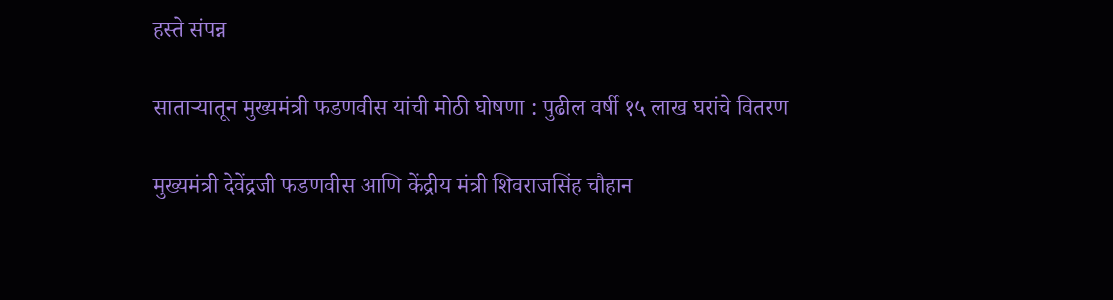हस्ते संपन्न

साताऱ्यातून मुख्यमंत्री फडणवीस यांची मोठी घोषणा : पुढील वर्षी १५ लाख घरांचे वितरण

मुख्यमंत्री देवेंद्रजी फडणवीस आणि केंद्रीय मंत्री शिवराजसिंह चौहान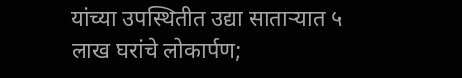यांच्या उपस्थितीत उद्या साताऱ्यात ५ लाख घरांचे लोकार्पण;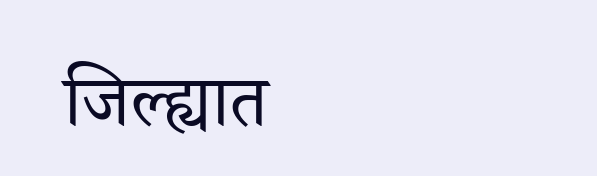जिल्ह्यात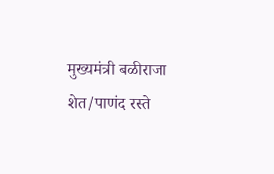मुख्यमंत्री बळीराजा शेत/पाणंद रस्ते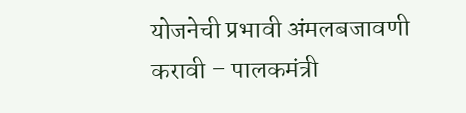योजनेची प्रभावी अंमलबजावणी करावी – पालकमंत्री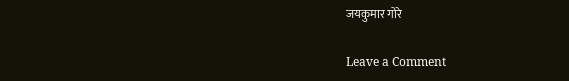जयकुमार गोरे

Leave a Comment